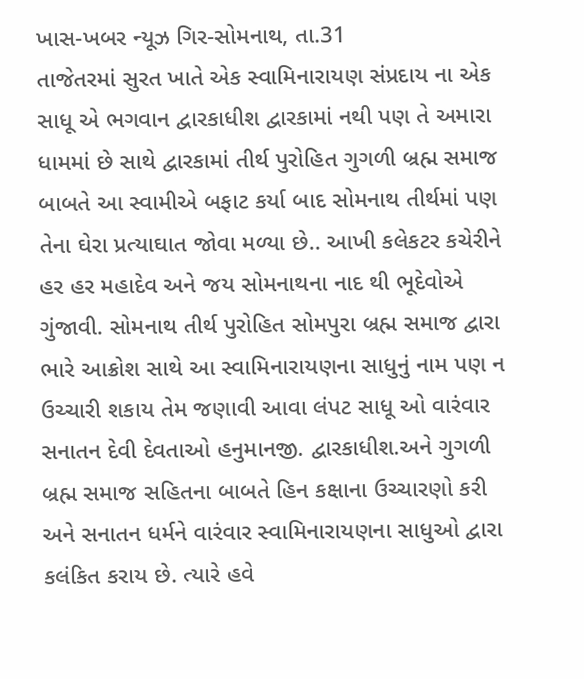ખાસ-ખબર ન્યૂઝ ગિર-સોમનાથ, તા.31
તાજેતરમાં સુરત ખાતે એક સ્વામિનારાયણ સંપ્રદાય ના એક સાધૂ એ ભગવાન દ્વારકાધીશ દ્વારકામાં નથી પણ તે અમારા ધામમાં છે સાથે દ્વારકામાં તીર્થ પુરોહિત ગુગળી બ્રહ્મ સમાજ બાબતે આ સ્વામીએ બફાટ કર્યા બાદ સોમનાથ તીર્થમાં પણ તેના ઘેરા પ્રત્યાઘાત જોવા મળ્યા છે.. આખી કલેકટર કચેરીને હર હર મહાદેવ અને જય સોમનાથના નાદ થી ભૂદેવોએ ગુંજાવી. સોમનાથ તીર્થ પુરોહિત સોમપુરા બ્રહ્મ સમાજ દ્વારા ભારે આક્રોશ સાથે આ સ્વામિનારાયણના સાધુનું નામ પણ ન ઉચ્ચારી શકાય તેમ જણાવી આવા લંપટ સાધૂ ઓ વારંવાર સનાતન દેવી દેવતાઓ હનુમાનજી. દ્વારકાધીશ.અને ગુગળી બ્રહ્મ સમાજ સહિતના બાબતે હિન કક્ષાના ઉચ્ચારણો કરી અને સનાતન ધર્મને વારંવાર સ્વામિનારાયણના સાધુઓ દ્વારા કલંકિત કરાય છે. ત્યારે હવે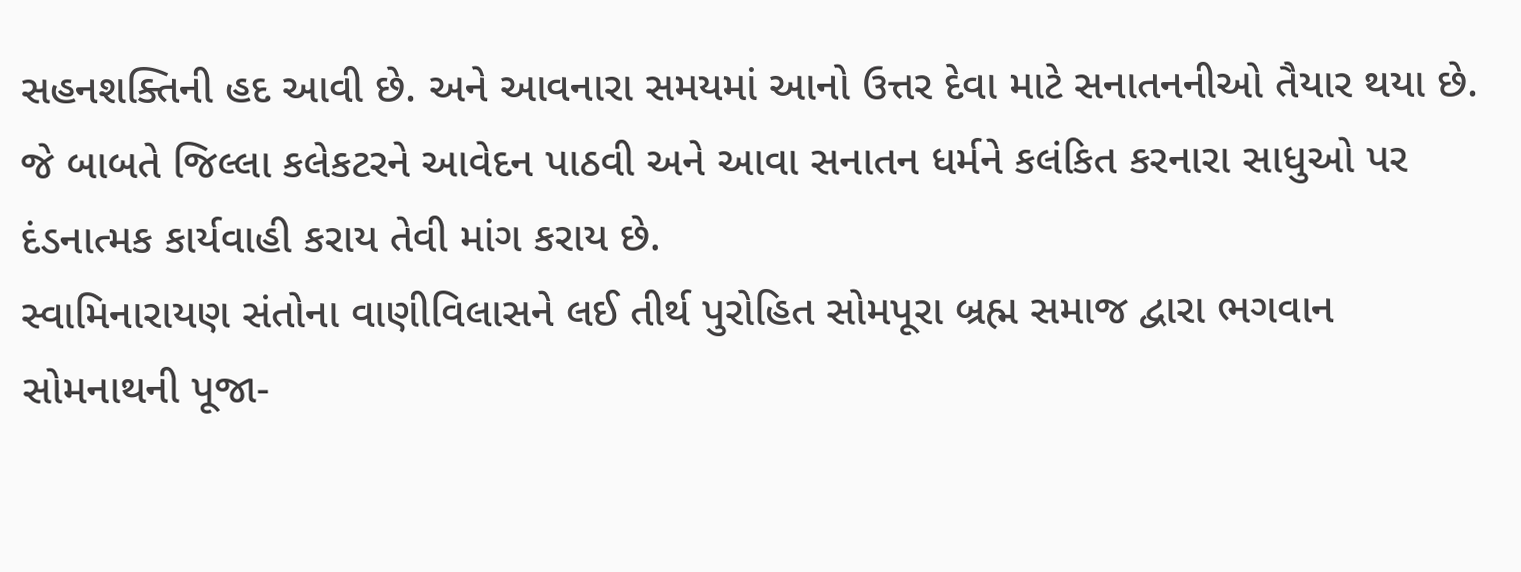સહનશક્તિની હદ આવી છે. અને આવનારા સમયમાં આનો ઉત્તર દેવા માટે સનાતનનીઓ તૈયાર થયા છે. જે બાબતે જિલ્લા કલેકટરને આવેદન પાઠવી અને આવા સનાતન ધર્મને કલંકિત કરનારા સાધુઓ પર દંડનાત્મક કાર્યવાહી કરાય તેવી માંગ કરાય છે.
સ્વામિનારાયણ સંતોના વાણીવિલાસને લઈ તીર્થ પુરોહિત સોમપૂરા બ્રહ્મ સમાજ દ્વારા ભગવાન સોમનાથની પૂજા-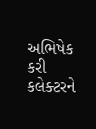અભિષેક કરી કલેક્ટરને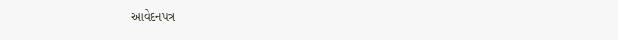આવેદનપત્ર